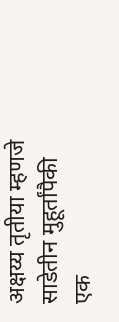अक्षय्य तृतीया म्हणजे साडेतीन मुहूर्तांपैकी एक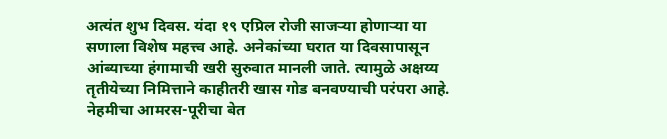अत्यंत शुभ दिवस. यंदा १९ एप्रिल रोजी साजऱ्या होणाऱ्या या सणाला विशेष महत्त्व आहे. अनेकांच्या घरात या दिवसापासून आंब्याच्या हंगामाची खरी सुरुवात मानली जाते. त्यामुळे अक्षय्य तृतीयेच्या निमित्ताने काहीतरी खास गोड बनवण्याची परंपरा आहे. नेहमीचा आमरस-पूरीचा बेत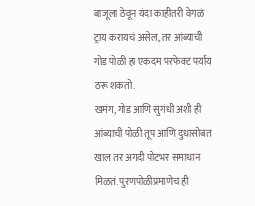बाजूला ठेवून यंदा काहीतरी वेगळं ट्राय करायचं असेल, तर आंब्याची गोड पोळी हा एकदम परफेक्ट पर्याय ठरू शकतो.
खमंग, गोड आणि सुगंधी अशी ही आंब्याची पोळी तूप आणि दुधासोबत खाल तर अगदी पोटभर समाधान मिळतं. पुरणपोळीप्रमाणेच ही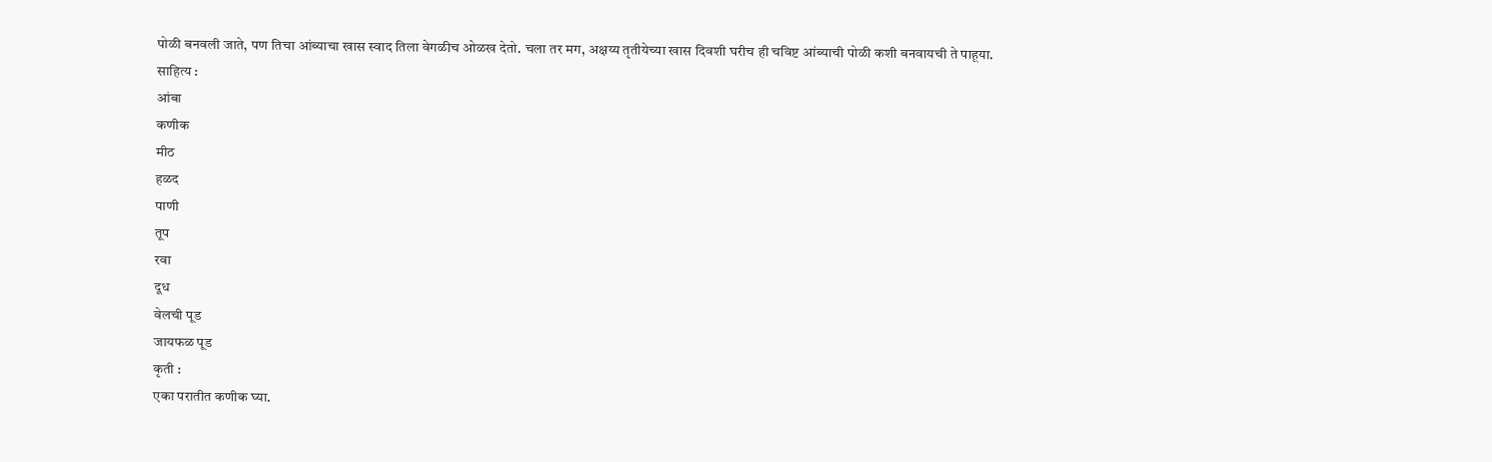पोळी बनवली जाते, पण तिचा आंब्याचा खास स्वाद तिला वेगळीच ओळख देतो. चला तर मग, अक्षय्य तृतीयेच्या खास दिवशी घरीच ही चविष्ट आंब्याची पोळी कशी बनवायची ते पाहूया.
साहित्य :
आंबा
कणीक
मीठ
हळद
पाणी
तूप
रवा
दूध
वेलची पूड
जायफळ पूड
कृती :
एका परातीत कणीक घ्या.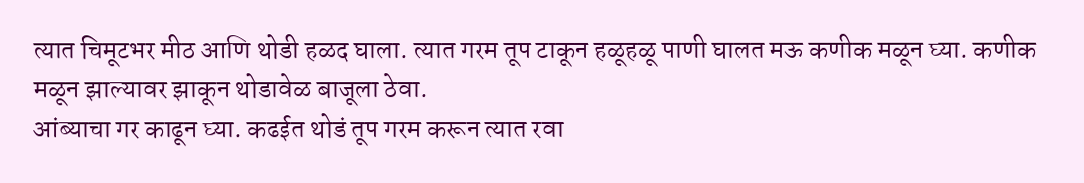त्यात चिमूटभर मीठ आणि थोडी हळद घाला. त्यात गरम तूप टाकून हळूहळू पाणी घालत मऊ कणीक मळून घ्या. कणीक मळून झाल्यावर झाकून थोडावेळ बाजूला ठेवा.
आंब्याचा गर काढून घ्या. कढईत थोडं तूप गरम करून त्यात रवा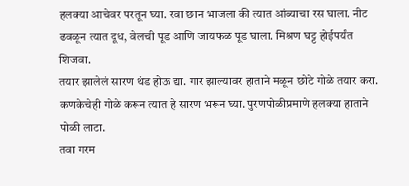हलक्या आचेवर परतून घ्या. रवा छान भाजला की त्यात आंब्याचा रस घाला. नीट ढवळून त्यात दूध, वेलची पूड आणि जायफळ पूड घाला. मिश्रण घट्ट होईपर्यंत शिजवा.
तयार झालेलं सारण थंड होऊ द्या. गार झाल्यावर हाताने मळून छोटे गोळे तयार करा. कणकेचेही गोळे करून त्यात हे सारण भरून घ्या. पुरणपोळीप्रमाणे हलक्या हाताने पोळी लाटा.
तवा गरम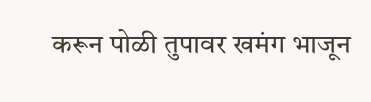करून पोळी तुपावर खमंग भाजून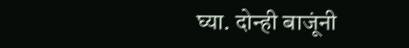घ्या. दोन्ही बाजूंनी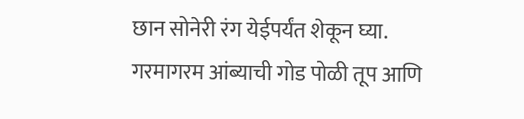छान सोनेरी रंग येईपर्यंत शेकून घ्या.
गरमागरम आंब्याची गोड पोळी तूप आणि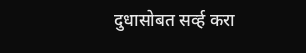दुधासोबत सर्व्ह करा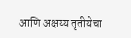आणि अक्षय्य तृतीयेचा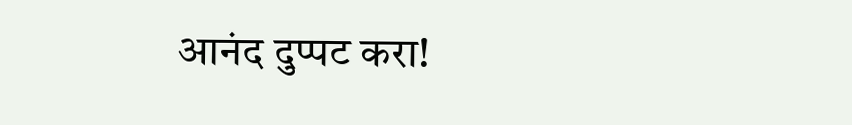आनंद दुप्पट करा!